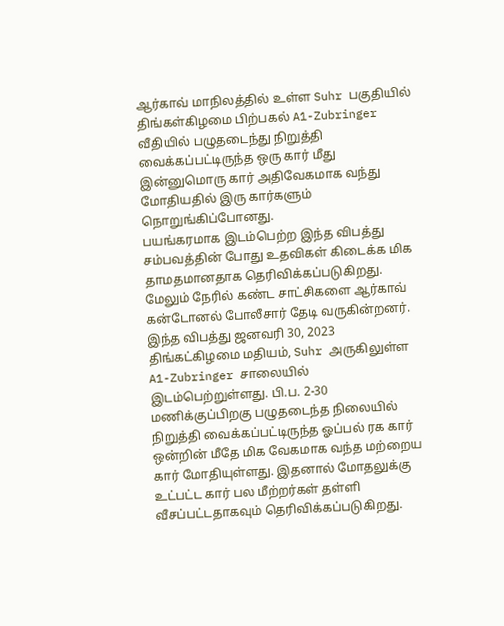ஆர்காவ் மாநிலத்தில் உள்ள Suhr பகுதியில் திங்கள்கிழமை பிற்பகல் A1-Zubringer வீதியில் பழுதடைந்து நிறுத்தி வைக்கப்பட்டிருந்த ஒரு கார் மீது இன்னுமொரு கார் அதிவேகமாக வந்து மோதியதில் இரு கார்களும் நொறுங்கிப்போனது.
பயங்கரமாக இடம்பெற்ற இந்த விபத்து சம்பவத்தின் போது உதவிகள் கிடைக்க மிக தாமதமானதாக தெரிவிக்கப்படுகிறது. மேலும் நேரில் கண்ட சாட்சிகளை ஆர்காவ் கன்டோனல் போலீசார் தேடி வருகின்றனர்.
இந்த விபத்து ஜனவரி 30, 2023 திங்கட்கிழமை மதியம், Suhr அருகிலுள்ள A1-Zubringer சாலையில் இடம்பெற்றுள்ளது. பி.ப. 2-30 மணிக்குப்பிறகு பழுதடைந்த நிலையில் நிறுத்தி வைக்கப்பட்டிருந்த ஓப்பல் ரக கார் ஒன்றின் மீதே மிக வேகமாக வந்த மற்றைய கார் மோதியுள்ளது. இதனால் மோதலுக்கு உட்பட்ட கார் பல மீற்றர்கள் தள்ளி வீசப்பட்டதாகவும் தெரிவிக்கப்படுகிறது.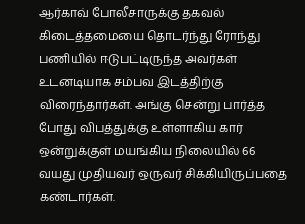ஆர்காவ் போலீசாருக்கு தகவல் கிடைத்தமையை தொடர்ந்து ரோந்து பணியில் ஈடுபட்டிருந்த அவர்கள் உடனடியாக சம்பவ இடத்திற்கு விரைந்தார்கள். அங்கு சென்று பார்த்த போது விபத்துக்கு உள்ளாகிய கார் ஒன்றுக்குள் மயங்கிய நிலையில் 66 வயது முதியவர் ஒருவர் சிக்கியிருப்பதை கண்டார்கள்.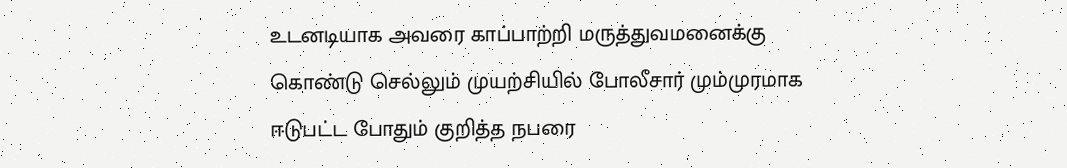உடனடியாக அவரை காப்பாற்றி மருத்துவமனைக்கு கொண்டு செல்லும் முயற்சியில் போலீசார் மும்முரமாக ஈடுபட்ட போதும் குறித்த நபரை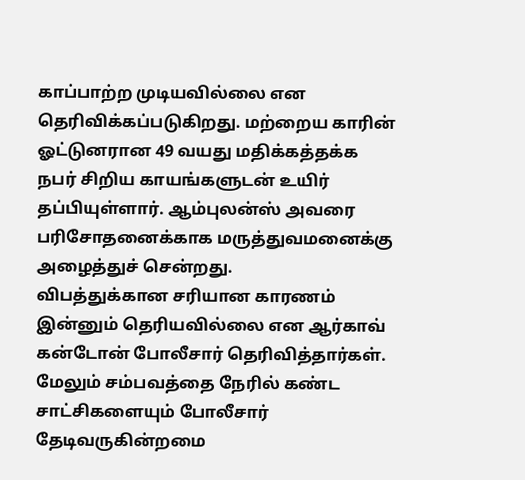காப்பாற்ற முடியவில்லை என தெரிவிக்கப்படுகிறது. மற்றைய காரின் ஓட்டுனரான 49 வயது மதிக்கத்தக்க நபர் சிறிய காயங்களுடன் உயிர் தப்பியுள்ளார். ஆம்புலன்ஸ் அவரை பரிசோதனைக்காக மருத்துவமனைக்கு அழைத்துச் சென்றது.
விபத்துக்கான சரியான காரணம் இன்னும் தெரியவில்லை என ஆர்காவ் கன்டோன் போலீசார் தெரிவித்தார்கள். மேலும் சம்பவத்தை நேரில் கண்ட சாட்சிகளையும் போலீசார் தேடிவருகின்றமை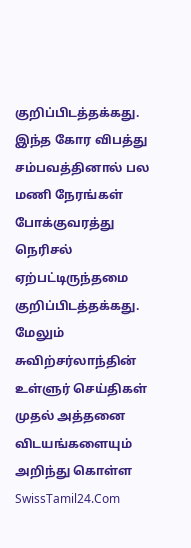குறிப்பிடத்தக்கது. இந்த கோர விபத்து சம்பவத்தினால் பல மணி நேரங்கள் போக்குவரத்து நெரிசல் ஏற்பட்டிருந்தமை குறிப்பிடத்தக்கது.
மேலும் சுவிற்சர்லாந்தின் உள்ளுர் செய்திகள் முதல் அத்தனை விடயங்களையும் அறிந்து கொள்ள SwissTamil24.Com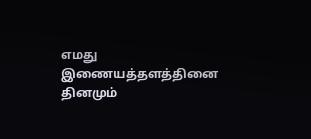எமது இணையத்தளத்தினை தினமும்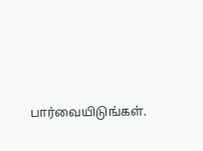பார்வையிடுங்கள்.